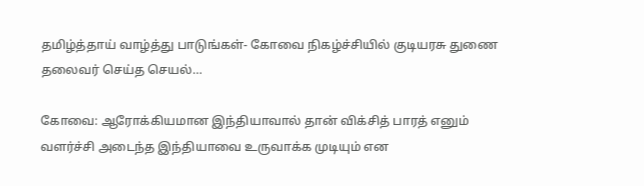தமிழ்த்தாய் வாழ்த்து பாடுங்கள்- கோவை நிகழ்ச்சியில் குடியரசு துணை தலைவர் செய்த செயல்…

கோவை: ஆரோக்கியமான இந்தியாவால் தான் விக்சித் பாரத் எனும் வளர்ச்சி அடைந்த இந்தியாவை உருவாக்க முடியும் என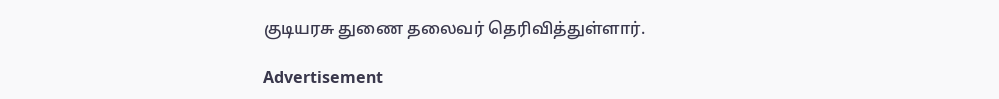குடியரசு துணை தலைவர் தெரிவித்துள்ளார்.

Advertisement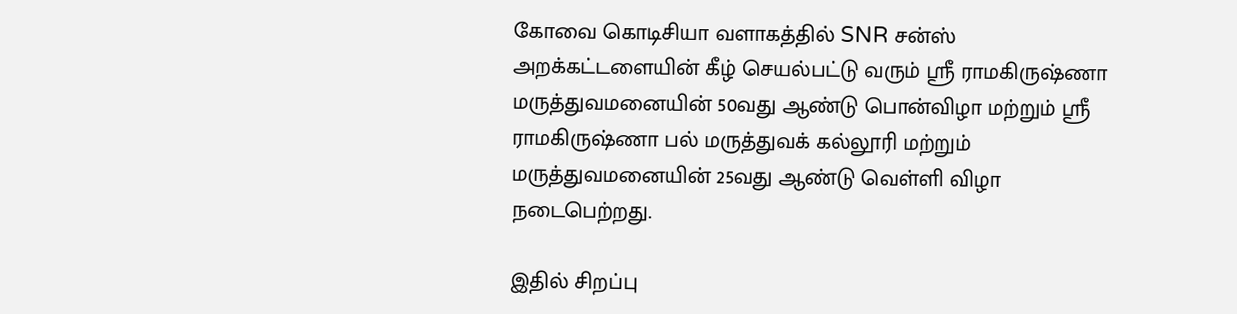கோவை கொடிசியா வளாகத்தில் SNR சன்ஸ் அறக்கட்டளையின் கீழ் செயல்பட்டு வரும் ஸ்ரீ ராமகிருஷ்ணா மருத்துவமனையின் 50வது ஆண்டு பொன்விழா மற்றும் ஸ்ரீ ராமகிருஷ்ணா பல் மருத்துவக் கல்லூரி மற்றும் மருத்துவமனையின் 25வது ஆண்டு வெள்ளி விழா நடைபெற்றது.

இதில் சிறப்பு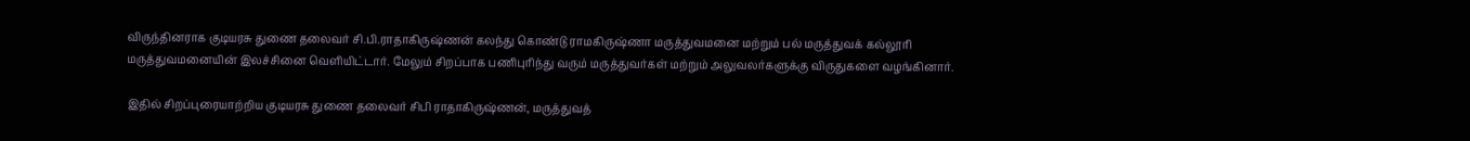விருந்தினராக குடியரசு துணை தலைவர் சி.பி.ராதாகிருஷ்ணன் கலந்து கொண்டு ராமகிருஷ்ணா மருத்துவமனை மற்றும் பல் மருத்துவக் கல்லூரி மருத்துவமனையின் இலச்சினை வெளியிட்டார். மேலும் சிறப்பாக பணிபுரிந்து வரும் மருத்துவர்கள் மற்றும் அலுவலர்களுக்கு விருதுகளை வழங்கினார்.

இதில் சிறப்புரையாற்றிய குடியரசு துணை தலைவர் சிபி ராதாகிருஷ்ணன், மருத்துவத்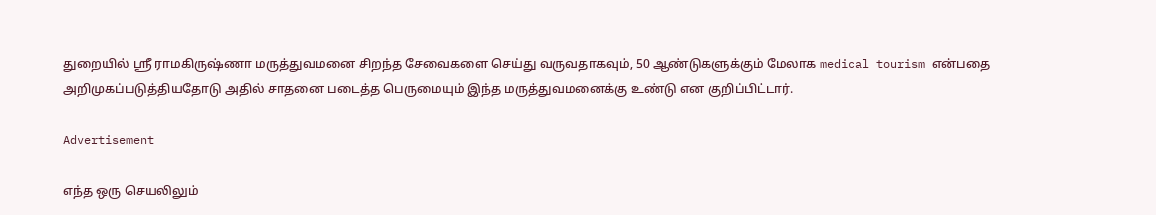துறையில் ஸ்ரீ ராமகிருஷ்ணா மருத்துவமனை சிறந்த சேவைகளை செய்து வருவதாகவும், 50 ஆண்டுகளுக்கும் மேலாக medical tourism என்பதை அறிமுகப்படுத்தியதோடு அதில் சாதனை படைத்த பெருமையும் இந்த மருத்துவமனைக்கு உண்டு என குறிப்பிட்டார்.

Advertisement

எந்த ஒரு செயலிலும்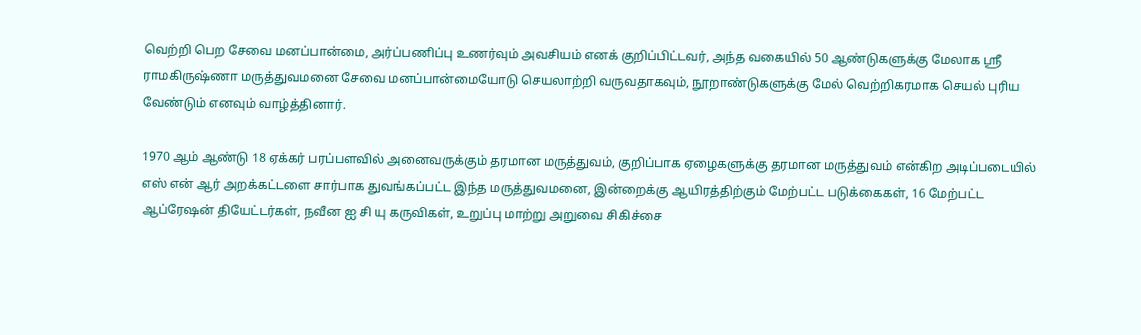வெற்றி பெற சேவை மனப்பான்மை, அர்ப்பணிப்பு உணர்வும் அவசியம் எனக் குறிப்பிட்டவர், அந்த வகையில் 50 ஆண்டுகளுக்கு மேலாக ஸ்ரீ ராமகிருஷ்ணா மருத்துவமனை சேவை மனப்பான்மையோடு செயலாற்றி வருவதாகவும், நூறாண்டுகளுக்கு மேல் வெற்றிகரமாக செயல் புரிய வேண்டும் எனவும் வாழ்த்தினார்.

1970 ஆம் ஆண்டு 18 ஏக்கர் பரப்பளவில் அனைவருக்கும் தரமான மருத்துவம், குறிப்பாக ஏழைகளுக்கு தரமான மருத்துவம் என்கிற அடிப்படையில் எஸ் என் ஆர் அறக்கட்டளை சார்பாக துவங்கப்பட்ட இந்த மருத்துவமனை, இன்றைக்கு ஆயிரத்திற்கும் மேற்பட்ட படுக்கைகள், 16 மேற்பட்ட ஆப்ரேஷன் தியேட்டர்கள், நவீன ஐ சி யு கருவிகள், உறுப்பு மாற்று அறுவை சிகிச்சை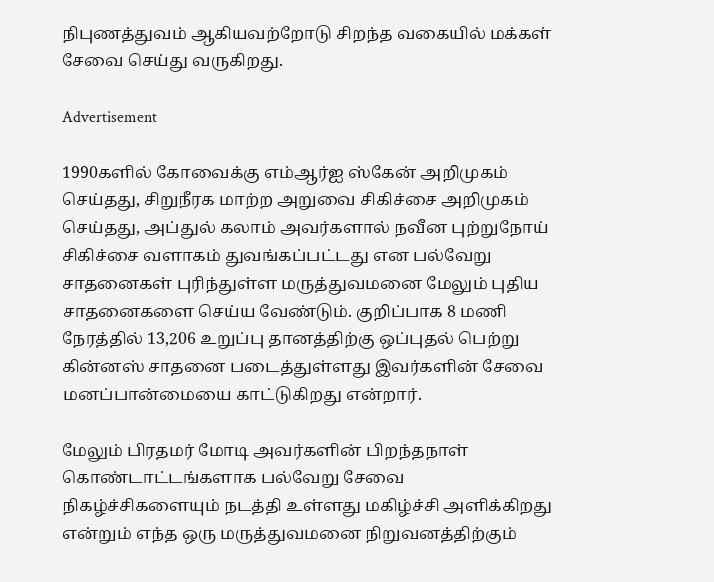நிபுணத்துவம் ஆகியவற்றோடு சிறந்த வகையில் மக்கள் சேவை செய்து வருகிறது.

Advertisement

1990களில் கோவைக்கு எம்ஆர்ஐ ஸ்கேன் அறிமுகம் செய்தது, சிறுநீரக மாற்ற அறுவை சிகிச்சை அறிமுகம் செய்தது, அப்துல் கலாம் அவர்களால் நவீன புற்றுநோய் சிகிச்சை வளாகம் துவங்கப்பட்டது என பல்வேறு சாதனைகள் புரிந்துள்ள மருத்துவமனை மேலும் புதிய சாதனைகளை செய்ய வேண்டும். குறிப்பாக 8 மணி நேரத்தில் 13,206 உறுப்பு தானத்திற்கு ஒப்புதல் பெற்று கின்னஸ் சாதனை படைத்துள்ளது இவர்களின் சேவை மனப்பான்மையை காட்டுகிறது என்றார்.

மேலும் பிரதமர் மோடி அவர்களின் பிறந்தநாள் கொண்டாட்டங்களாக பல்வேறு சேவை நிகழ்ச்சிகளையும் நடத்தி உள்ளது மகிழ்ச்சி அளிக்கிறது என்றும் எந்த ஒரு மருத்துவமனை நிறுவனத்திற்கும்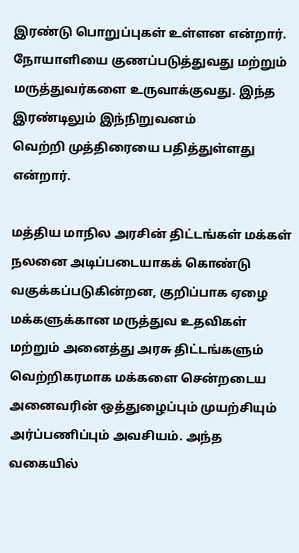இரண்டு பொறுப்புகள் உள்ளன என்றார். நோயாளியை குணப்படுத்துவது மற்றும் மருத்துவர்களை உருவாக்குவது. இந்த இரண்டிலும் இந்நிறுவனம்
வெற்றி முத்திரையை பதித்துள்ளது என்றார்.

மத்திய மாநில அரசின் திட்டங்கள் மக்கள் நலனை அடிப்படையாகக் கொண்டு வகுக்கப்படுகின்றன, குறிப்பாக ஏழை மக்களுக்கான மருத்துவ உதவிகள் மற்றும் அனைத்து அரசு திட்டங்களும் வெற்றிகரமாக மக்களை சென்றடைய அனைவரின் ஒத்துழைப்பும் முயற்சியும் அர்ப்பணிப்பும் அவசியம். அந்த வகையில்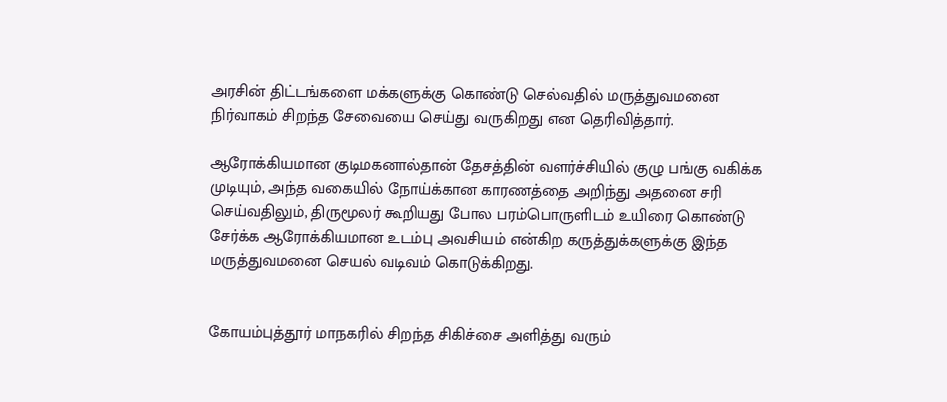அரசின் திட்டங்களை மக்களுக்கு கொண்டு செல்வதில் மருத்துவமனை நிர்வாகம் சிறந்த சேவையை செய்து வருகிறது என தெரிவித்தார்.

ஆரோக்கியமான குடிமகனால்தான் தேசத்தின் வளர்ச்சியில் குழு பங்கு வகிக்க முடியும், அந்த வகையில் நோய்க்கான காரணத்தை அறிந்து அதனை சரி செய்வதிலும், திருமூலர் கூறியது போல பரம்பொருளிடம் உயிரை கொண்டு சேர்க்க ஆரோக்கியமான உடம்பு அவசியம் என்கிற கருத்துக்களுக்கு இந்த மருத்துவமனை செயல் வடிவம் கொடுக்கிறது.


கோயம்புத்தூர் மாநகரில் சிறந்த சிகிச்சை அளித்து வரும்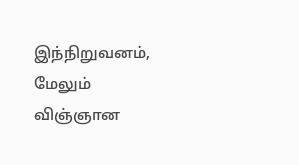இந்நிறுவனம், மேலும் விஞ்ஞான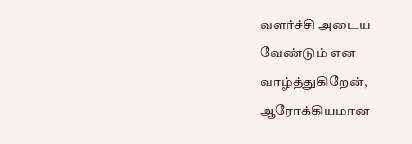வளர்ச்சி அடைய வேண்டும் என வாழ்த்துகிறேன், ஆரோக்கியமான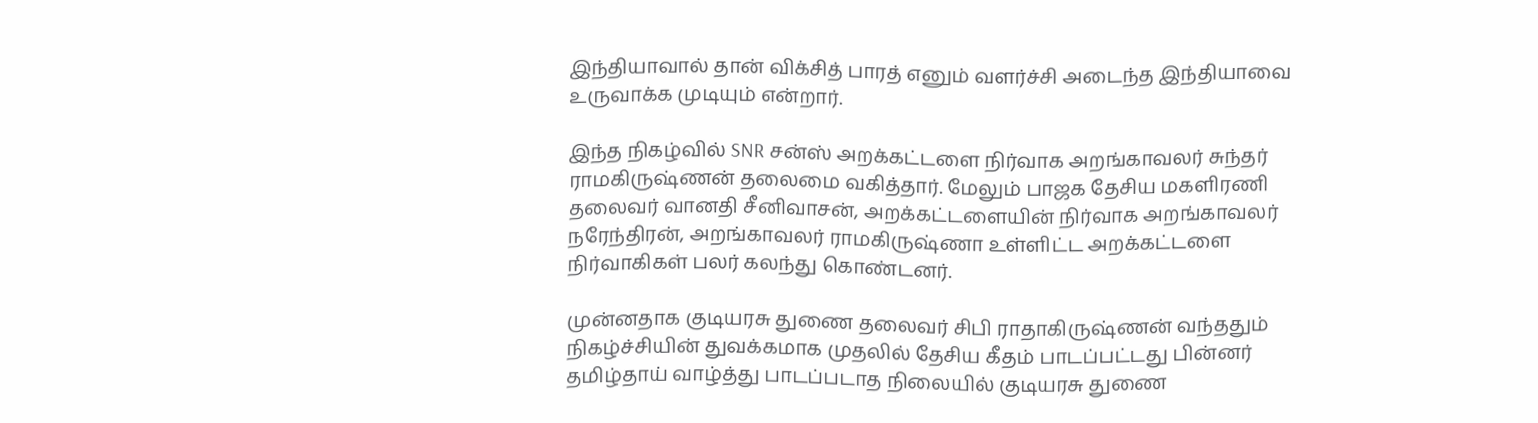இந்தியாவால் தான் விக்சித் பாரத் எனும் வளர்ச்சி அடைந்த இந்தியாவை உருவாக்க முடியும் என்றார்.

இந்த நிகழ்வில் SNR சன்ஸ் அறக்கட்டளை நிர்வாக அறங்காவலர் சுந்தர் ராமகிருஷ்ணன் தலைமை வகித்தார். மேலும் பாஜக தேசிய மகளிரணி தலைவர் வானதி சீனிவாசன், அறக்கட்டளையின் நிர்வாக அறங்காவலர் நரேந்திரன், அறங்காவலர் ராமகிருஷ்ணா உள்ளிட்ட அறக்கட்டளை நிர்வாகிகள் பலர் கலந்து கொண்டனர்.

முன்னதாக குடியரசு துணை தலைவர் சிபி ராதாகிருஷ்ணன் வந்ததும் நிகழ்ச்சியின் துவக்கமாக முதலில் தேசிய கீதம் பாடப்பட்டது பின்னர் தமிழ்தாய் வாழ்த்து பாடப்படாத நிலையில் குடியரசு துணை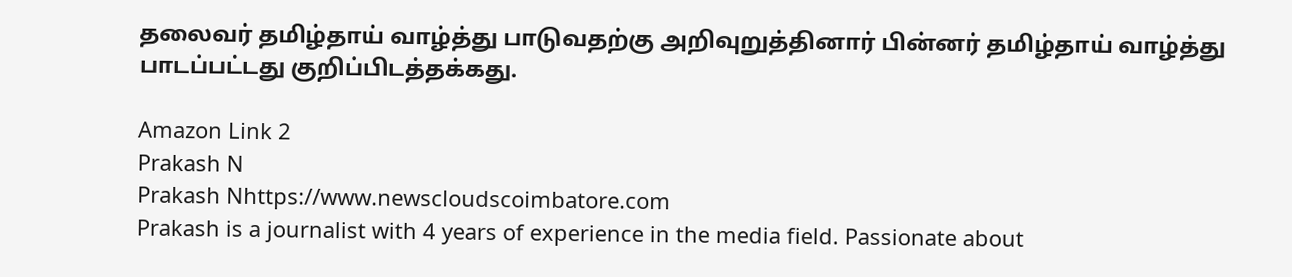தலைவர் தமிழ்தாய் வாழ்த்து பாடுவதற்கு அறிவுறுத்தினார் பின்னர் தமிழ்தாய் வாழ்த்து பாடப்பட்டது குறிப்பிடத்தக்கது.

Amazon Link 2
Prakash N
Prakash Nhttps://www.newscloudscoimbatore.com
Prakash is a journalist with 4 years of experience in the media field. Passionate about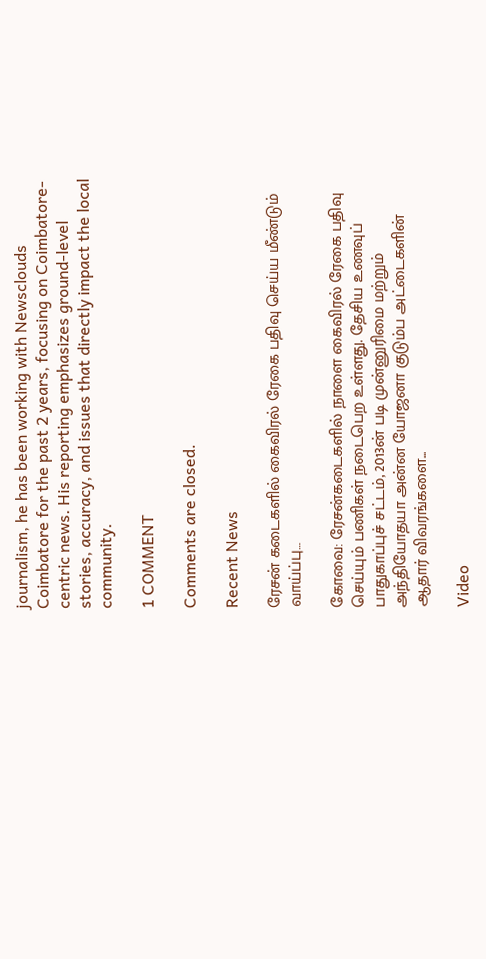journalism, he has been working with Newsclouds Coimbatore for the past 2 years, focusing on Coimbatore-centric news. His reporting emphasizes ground-level stories, accuracy, and issues that directly impact the local community.

1 COMMENT

Comments are closed.

Recent News

ரேசன் கடைகளில் கைவிரல் ரேகை பதிவு செய்ய மீண்டும் வாய்ப்பு…

கோவை: ரேசன்கடைகளில் நாளை கைவிரல் ரேகை பதிவு செய்யும் பணிகள் நடைபெற உள்ளது. தேசிய உணவுப் பாதுகாப்புச் சட்டம், 2013ன் படி முன்னுரிமை மற்றும் அந்தியோதயா அன்ன யோஜனா குடும்ப அட்டைகளின் ஆதார் விவரங்களை...

Video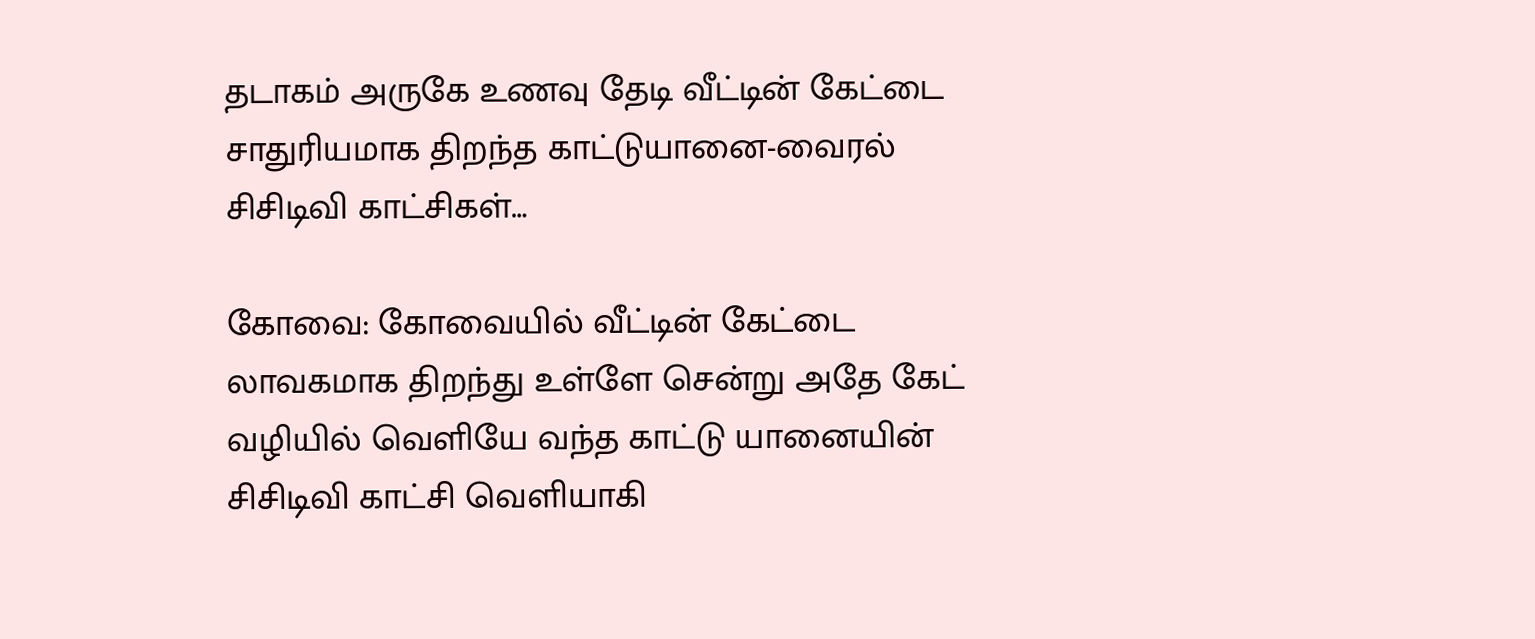தடாகம் அருகே உணவு தேடி வீட்டின் கேட்டை சாதுரியமாக திறந்த காட்டுயானை-வைரல் சிசிடிவி காட்சிகள்…

கோவை: கோவையில் வீட்டின் கேட்டை லாவகமாக திறந்து உள்ளே சென்று அதே கேட் வழியில் வெளியே வந்த காட்டு யானையின் சிசிடிவி காட்சி வெளியாகி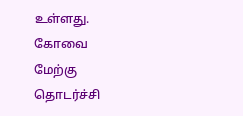உள்ளது. கோவை மேற்கு தொடர்ச்சி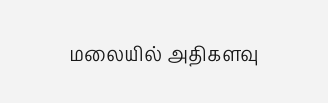மலையில் அதிகளவு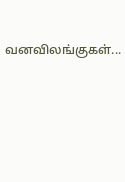வனவிலங்குகள்...